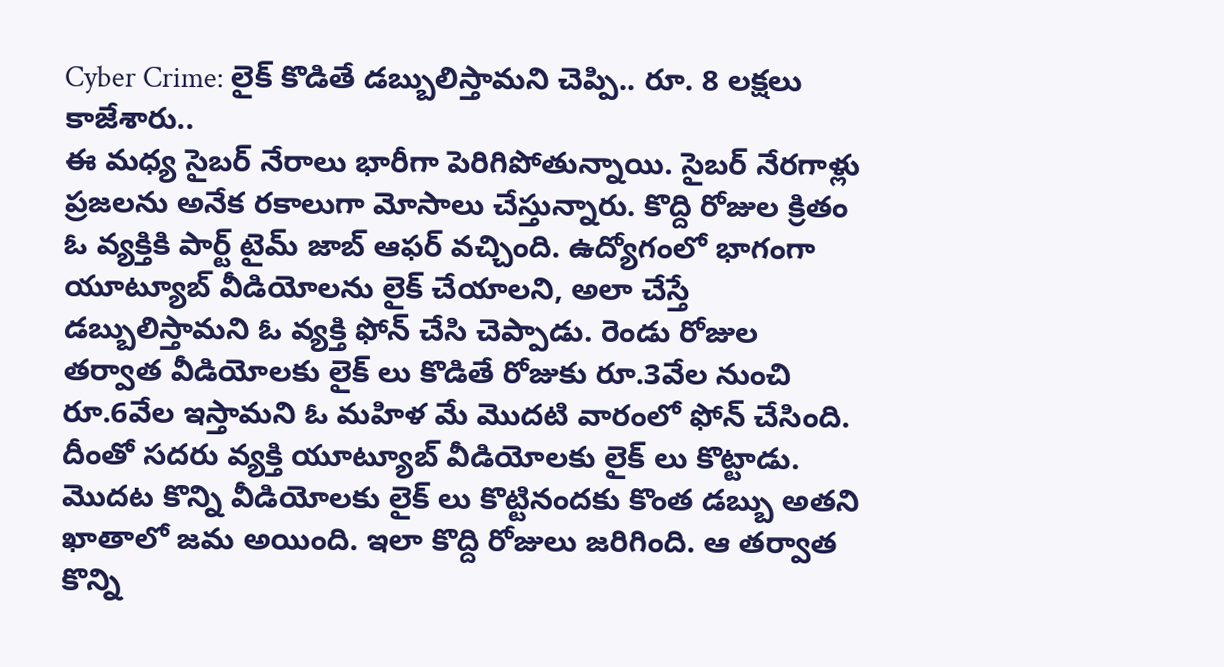Cyber Crime: లైక్ కొడితే డబ్బులిస్తామని చెప్పి.. రూ. 8 లక్షలు కాజేశారు..
ఈ మధ్య సైబర్ నేరాలు భారీగా పెరిగిపోతున్నాయి. సైబర్ నేరగాళ్లు ప్రజలను అనేక రకాలుగా మోసాలు చేస్తున్నారు. కొద్ది రోజుల క్రితం ఓ వ్యక్తికి పార్ట్ టైమ్ జాబ్ ఆఫర్ వచ్చింది. ఉద్యోగంలో భాగంగా యూట్యూబ్ వీడియోలను లైక్ చేయాలని, అలా చేస్తే డబ్బులిస్తామని ఓ వ్యక్తి ఫోన్ చేసి చెప్పాడు. రెండు రోజుల తర్వాత వీడియోలకు లైక్ లు కొడితే రోజుకు రూ.3వేల నుంచి రూ.6వేల ఇస్తామని ఓ మహిళ మే మొదటి వారంలో ఫోన్ చేసింది. దీంతో సదరు వ్యక్తి యూట్యూబ్ వీడియోలకు లైక్ లు కొట్టాడు.
మొదట కొన్ని వీడియోలకు లైక్ లు కొట్టినందకు కొంత డబ్బు అతని ఖాతాలో జమ అయింది. ఇలా కొద్ది రోజులు జరిగింది. ఆ తర్వాత కొన్ని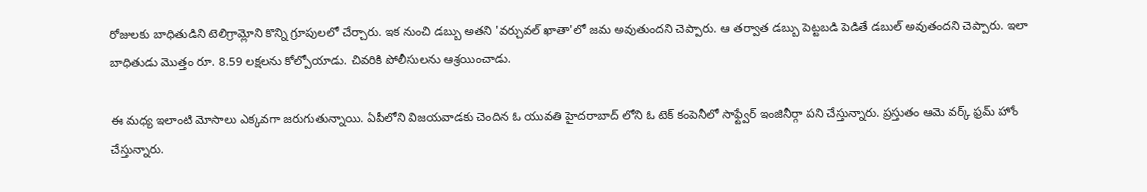రోజులకు బాధితుడిని టెలిగ్రామ్లోని కొన్ని గ్రూపులలో చేర్చారు. ఇక నుంచి డబ్బు అతని 'వర్చువల్ ఖాతా'లో జమ అవుతుందని చెప్పారు. ఆ తర్వాత డబ్బు పెట్టబడి పెడితే డబుల్ అవుతందని చెప్పారు. ఇలా బాధితుడు మొత్తం రూ. 8.59 లక్షలను కోల్పోయాడు. చివరికి పోలీసులను ఆశ్రయించాడు.

ఈ మధ్య ఇలాంటి మోసాలు ఎక్కవగా జరుగుతున్నాయి. ఏపీలోని విజయవాడకు చెందిన ఓ యువతి హైదరాబాద్ లోని ఓ టెక్ కంపెనీలో సాఫ్ట్వేర్ ఇంజినీర్గా పని చేస్తున్నారు. ప్రస్తుతం ఆమె వర్క్ ఫ్రమ్ హోం చేస్తున్నారు.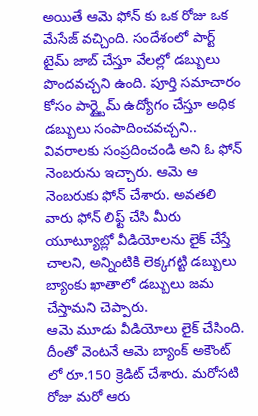అయితే ఆమె ఫోన్ కు ఒక రోజు ఒక మేసేజ్ వచ్చింది. సందేశంలో పార్ట్ టైమ్ జాబ్ చేస్తూ వేలల్లో డబ్బులు పొందవచ్చని ఉంది. పూర్తి సమాచారం కోసం పార్ట్టైమ్ ఉద్యోగం చేస్తూ అధిక డబ్బులు సంపాదించవచ్చని.. వివరాలకు సంప్రదించండి అని ఓ ఫోన్ నెంబరును ఇచ్చారు. ఆమె ఆ నెంబరుకు ఫోన్ చేశారు. అవతలి వారు ఫోన్ లిఫ్ట్ చేసి మీరు యూట్యూబ్లో వీడియోలను లైక్ చేస్తే చాలని, అన్నింటికి లెక్కగట్టి డబ్బులు బ్యాంకు ఖాతాలో డబ్బులు జమ చేస్తామని చెప్పారు.
ఆమె మూడు వీడియోలు లైక్ చేసింది. దీంతో వెంటనే ఆమె బ్యాంక్ అకౌంట్ లో రూ.150 క్రెడిట్ చేశారు. మరోసటి రోజు మరో ఆరు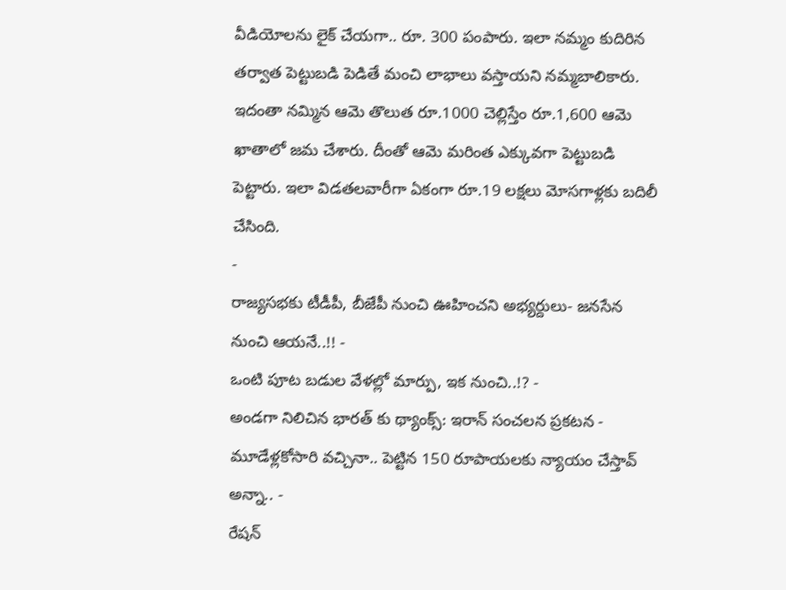వీడియోలను లైక్ చేయగా.. రూ. 300 పంపారు. ఇలా నమ్మం కుదిరిన తర్వాత పెట్టుబడి పెడితే మంచి లాభాలు వస్తాయని నమ్మబాలికారు. ఇదంతా నమ్మిన ఆమె తొలుత రూ.1000 చెల్లిస్తేం రూ.1,600 ఆమె ఖాతాలో జమ చేశారు. దీంతో ఆమె మరింత ఎక్కువగా పెట్టుబడి పెట్టారు. ఇలా విడతలవారీగా ఏకంగా రూ.19 లక్షలు మోసగాళ్లకు బదిలీ చేసింది.
-
రాజ్యసభకు టీడీపీ, బీజేపీ నుంచి ఊహించని అభ్యర్దులు- జనసేన నుంచి ఆయనే..!! -
ఒంటి పూట బడుల వేళల్లో మార్పు, ఇక నుంచి..!? -
అండగా నిలిచిన భారత్ కు థ్యాంక్స్: ఇరాన్ సంచలన ప్రకటన -
మూడేళ్లకోసారి వచ్చినా.. పెట్టిన 150 రూపాయలకు న్యాయం చేస్తావ్ అన్నా.. -
రేషన్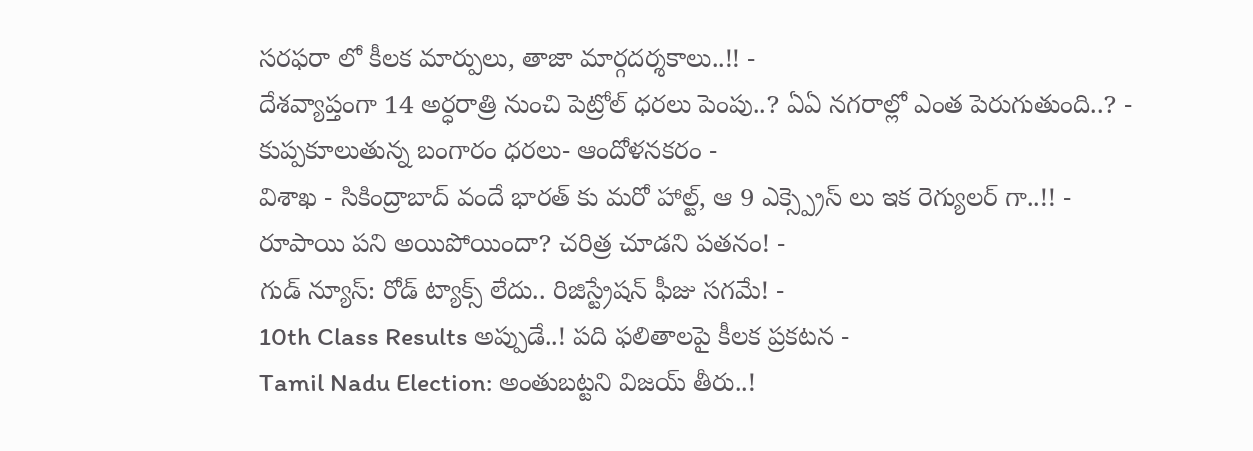సరఫరా లో కీలక మార్పులు, తాజా మార్గదర్శకాలు..!! -
దేశవ్యాప్తంగా 14 అర్ధరాత్రి నుంచి పెట్రోల్ ధరలు పెంపు..? ఏఏ నగరాల్లో ఎంత పెరుగుతుంది..? -
కుప్పకూలుతున్న బంగారం ధరలు- ఆందోళనకరం -
విశాఖ - సికింద్రాబాద్ వందే భారత్ కు మరో హాల్ట్, ఆ 9 ఎక్స్ప్రెస్ లు ఇక రెగ్యులర్ గా..!! -
రూపాయి పని అయిపోయిందా? చరిత్ర చూడని పతనం! -
గుడ్ న్యూస్: రోడ్ ట్యాక్స్ లేదు.. రిజిస్ట్రేషన్ ఫీజు సగమే! -
10th Class Results అప్పుడే..! పది ఫలితాలపై కీలక ప్రకటన -
Tamil Nadu Election: అంతుబట్టని విజయ్ తీరు..!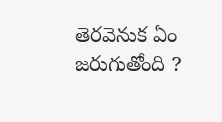తెరవెనుక ఏం జరుగుతోంది ?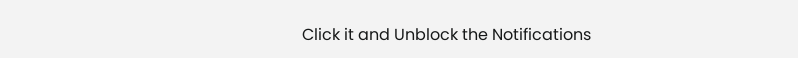Click it and Unblock the Notifications